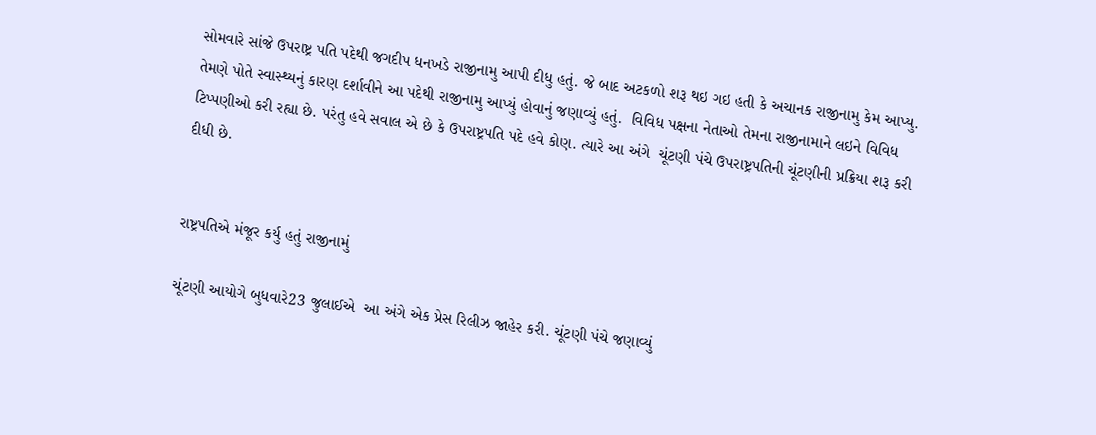સોમવારે સાંજે ઉપરાષ્ટ્ર પતિ પદેથી જગદીપ ધનખડે રાજીનામુ આપી દીધુ હતું. જે બાદ અટકળો શરૂ થઇ ગઇ હતી કે અચાનક રાજીનામુ કેમ આપ્યુ. તેમણે પોતે સ્વાસ્થ્યનું કારણ દર્શાવીને આ પદેથી રાજીનામુ આપ્યું હોવાનું જણાવ્યું હતું.  વિવિધ પક્ષના નેતાઓ તેમના રાજીનામાને લઇને વિવિધ ટિપ્પણીઓ કરી રહ્યા છે. પરંતુ હવે સવાલ એ છે કે ઉપરાષ્ટ્રપતિ પદે હવે કોણ. ત્યારે આ અંગે  ચૂંટણી પંચે ઉપરાષ્ટ્રપતિની ચૂંટણીની પ્રક્રિયા શરૂ કરી દીધી છે.


રાષ્ટ્રપતિએ મંજૂર કર્યુ હતું રાજીનામું

ચૂંટણી આયોગે બુધવારે23 જુલાઈએ  આ અંગે એક પ્રેસ રિલીઝ જાહેર કરી. ચૂંટણી પંચે જણાવ્યું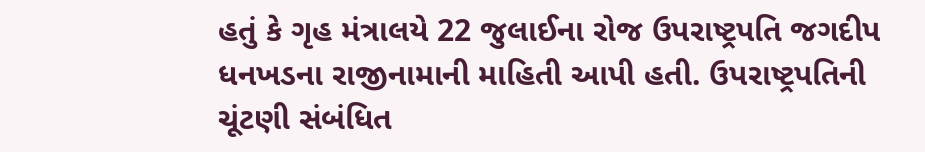હતું કે ગૃહ મંત્રાલયે 22 જુલાઈના રોજ ઉપરાષ્ટ્રપતિ જગદીપ ધનખડના રાજીનામાની માહિતી આપી હતી. ઉપરાષ્ટ્રપતિની ચૂંટણી સંબંધિત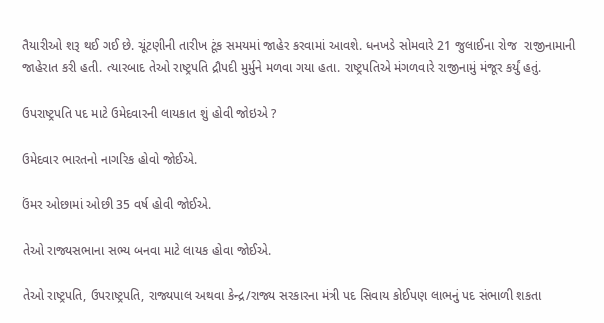તૈયારીઓ શરૂ થઈ ગઈ છે. ચૂંટણીની તારીખ ટૂંક સમયમાં જાહેર કરવામાં આવશે. ધનખડે સોમવારે 21 જુલાઈના રોજ  રાજીનામાની જાહેરાત કરી હતી. ત્યારબાદ તેઓ રાષ્ટ્રપતિ દ્રૌપદી મુર્મુને મળવા ગયા હતા. રાષ્ટ્રપતિએ મંગળવારે રાજીનામું મંજૂર કર્યું હતું.

ઉપરાષ્ટ્રપતિ પદ માટે ઉમેદવારની લાયકાત શું હોવી જોઇએ ?

ઉમેદવાર ભારતનો નાગરિક હોવો જોઈએ.

ઉંમર ઓછામાં ઓછી 35 વર્ષ હોવી જોઈએ.

તેઓ રાજ્યસભાના સભ્ય બનવા માટે લાયક હોવા જોઈએ.

તેઓ રાષ્ટ્રપતિ, ઉપરાષ્ટ્રપતિ, રાજ્યપાલ અથવા કેન્દ્ર/રાજ્ય સરકારના મંત્રી પદ સિવાય કોઈપણ લાભનું પદ સંભાળી શકતા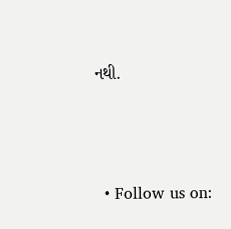નથી.




  • Follow us on: